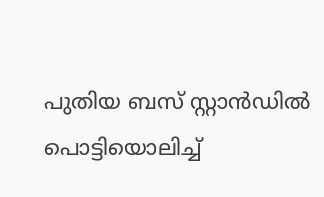പുതിയ ബസ് സ്റ്റാൻഡിൽ പൊട്ടിയൊലിച്ച്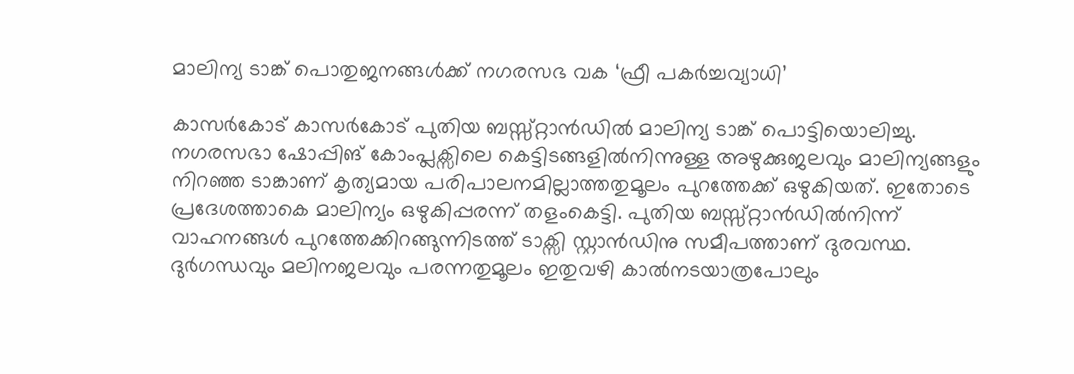മാലിന്യ ടാങ്ക് പൊതുജനങ്ങൾക്ക് നഗരസഭ വക ‘ഫ്രീ പകർച്ചവ്യാധി’

കാസർകോട് കാസർകോട് പുതിയ ബസ്സ്റ്റാൻഡിൽ മാലിന്യ ടാങ്ക് പൊട്ടിയൊലിച്ചു. നഗരസഭാ ഷോപ്പിങ് കോംപ്ലക്സിലെ കെട്ടിടങ്ങളിൽനിന്നുള്ള അഴുക്കുജലവും മാലിന്യങ്ങളും നിറഞ്ഞ ടാങ്കാണ് കൃത്യമായ പരിപാലനമില്ലാത്തതുമൂലം പുറത്തേക്ക് ഒഴുകിയത്. ഇതോടെ പ്രദേശത്താകെ മാലിന്യം ഒഴുകിപ്പരന്ന് തളംകെട്ടി. പുതിയ ബസ്സ്റ്റാൻഡിൽനിന്ന് വാഹനങ്ങൾ പുറത്തേക്കിറങ്ങുന്നിടത്ത് ടാക്സി സ്റ്റാൻഡിനു സമീപത്താണ് ദുരവസ്ഥ. ദുർഗന്ധവും മലിനജലവും പരന്നതുമൂലം ഇതുവഴി കാൽനടയാത്രപോലും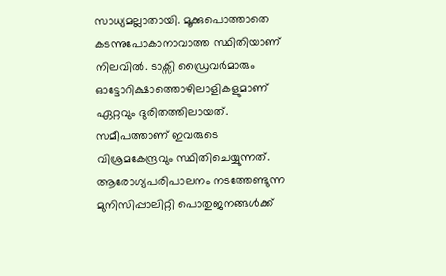സാധ്യമല്ലാതായി. മൂക്കുപൊത്താതെ കടന്നുപോകാനാവാത്ത സ്ഥിതിയാണ് നിലവിൽ. ടാക്സി ഡ്രൈവർമാരും ഓട്ടോറിക്ഷാത്തൊഴിലാളികളുമാണ് ഏറ്റവും ദുരിതത്തിലായത്. സമീപത്താണ് ഇവരുടെ വിശ്രമകേന്ദ്രവും സ്ഥിതിചെയ്യുന്നത്. ആരോഗ്യപരിപാലനം നടത്തേണ്ടുന്ന മുനിസിപ്പാലിറ്റി പൊതുജനങ്ങൾക്ക്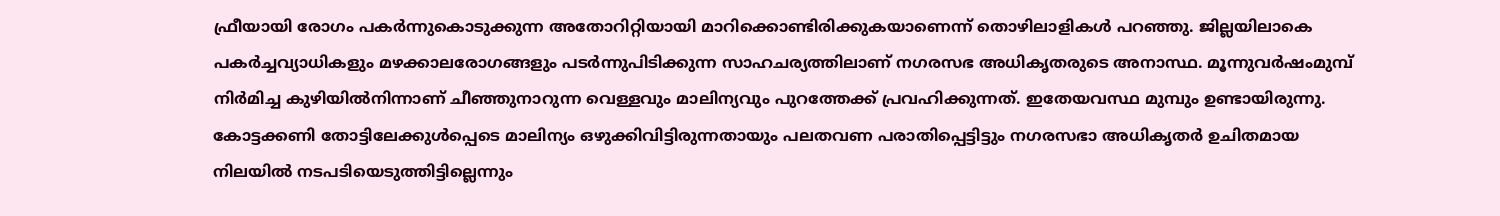ഫ്രീയായി രോഗം പകർന്നുകൊടുക്കുന്ന അതോറിറ്റിയായി മാറിക്കൊണ്ടിരിക്കുകയാണെന്ന് തൊഴിലാളികൾ പറഞ്ഞു. ജില്ലയിലാകെ പകർച്ചവ്യാധികളും മഴക്കാലരോഗങ്ങളും പടർന്നുപിടിക്കുന്ന സാഹചര്യത്തിലാണ് നഗരസഭ അധികൃതരുടെ അനാസ്ഥ. മൂന്നുവർഷംമുമ്പ് നിർമിച്ച കുഴിയിൽനിന്നാണ് ചീഞ്ഞുനാറുന്ന വെള്ളവും മാലിന്യവും പുറത്തേക്ക് പ്രവഹിക്കുന്നത്. ഇതേയവസ്ഥ മുമ്പും ഉണ്ടായിരുന്നു. കോട്ടക്കണി തോട്ടിലേക്കുൾപ്പെടെ മാലിന്യം ഒഴുക്കിവിട്ടിരുന്നതായും പലതവണ പരാതിപ്പെട്ടിട്ടും നഗരസഭാ അധികൃതർ ഉചിതമായ നിലയിൽ നടപടിയെടുത്തിട്ടില്ലെന്നും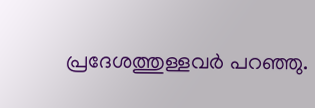പ്രദേശത്തുള്ളവർ പറഞ്ഞു.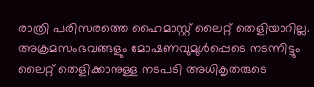രാത്രി പരിസരത്തെ ഹൈമാസ്റ്റ് ലൈറ്റ് തെളിയാറില്ല. അക്രമസംഭവങ്ങളും മോഷണവുമുൾപ്പെടെ നടന്നിട്ടും ലൈറ്റ് തെളിക്കാനുള്ള നടപടി അധികൃതരുടെ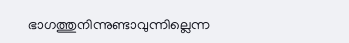ഭാഗത്തുനിന്നുണ്ടാവുന്നില്ലെന്ന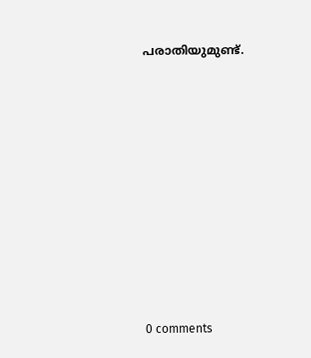പരാതിയുമുണ്ട്.









0 comments